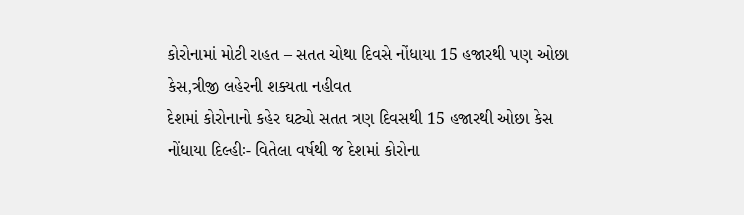કોરોનામાં મોટી રાહત – સતત ચોથા દિવસે નોંધાયા 15 હજારથી પણ ઓછા કેસ,ત્રીજી લહેરની શક્યતા નહીવત
દેશમાં કોરોનાનો કહેર ઘટ્યો સતત ત્રણ દિવસથી 15 હજારથી ઓછા કેસ નોંધાયા દિલ્હીઃ- વિતેલા વર્ષથી જ દેશમાં કોરોના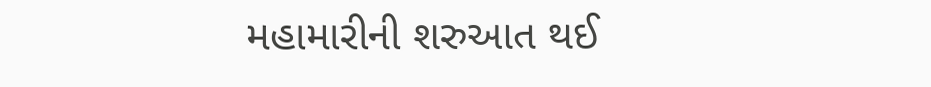મહામારીની શરુઆત થઈ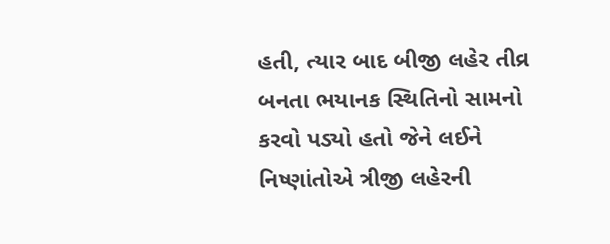હતી, ત્યાર બાદ બીજી લહેર તીવ્ર બનતા ભયાનક સ્થિતિનો સામનો કરવો પડ્યો હતો જેને લઈને નિષ્ણાંતોએ ત્રીજી લહેરની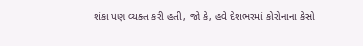શંકા પણ વ્યક્ત કરી હતી, જો કે, હવે દેશભરમાં કોરોનાના કેસો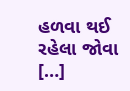હળવા થઈ રહેલા જોવા […]